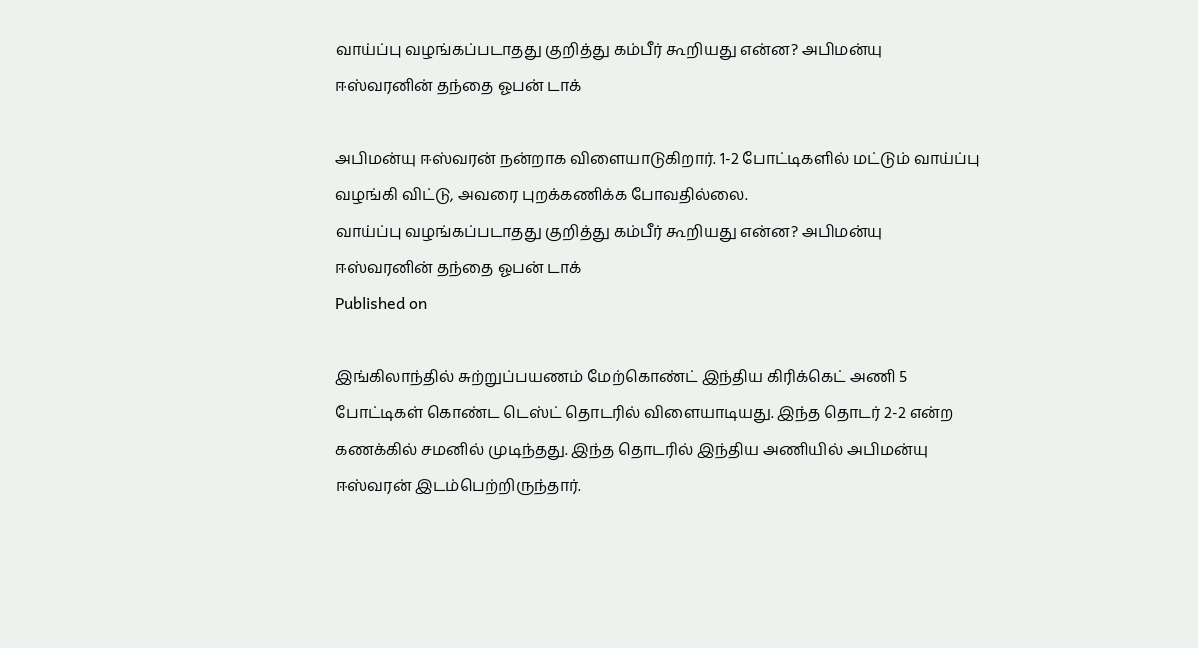வாய்ப்பு வழங்கப்படாதது குறித்து கம்பீர் கூறியது என்ன? அபிமன்யு ஈஸ்வரனின் தந்தை ஓபன் டாக்

அபிமன்யு ஈஸ்வரன் நன்றாக விளையாடுகிறார். 1-2 போட்டிகளில் மட்டும் வாய்ப்பு வழங்கி விட்டு, அவரை புறக்கணிக்க போவதில்லை.
வாய்ப்பு வழங்கப்படாதது குறித்து கம்பீர் கூறியது என்ன? அபிமன்யு ஈஸ்வரனின் தந்தை ஓபன் டாக்
Published on

இங்கிலாந்தில் சுற்றுப்பயணம் மேற்கொண்ட் இந்திய கிரிக்கெட் அணி 5 போட்டிகள் கொண்ட டெஸ்ட் தொடரில் விளையாடியது. இந்த தொடர் 2-2 என்ற கணக்கில் சமனில் முடிந்தது. இந்த தொடரில் இந்திய அணியில் அபிமன்யு ஈஸ்வரன் இடம்பெற்றிருந்தார்.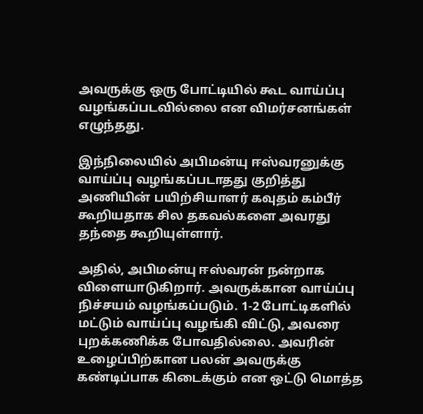அவருக்கு ஒரு போட்டியில் கூட வாய்ப்பு வழங்கப்படவில்லை என விமர்சனங்கள் எழுந்தது.

இந்நிலையில் அபிமன்யு ஈஸ்வரனுக்கு வாய்ப்பு வழங்கப்படாதது குறித்து அணியின் பயிற்சியாளர் கவுதம் கம்பீர் கூறியதாக சில தகவல்களை அவரது தந்தை கூறியுள்ளார்.

அதில், அபிமன்யு ஈஸ்வரன் நன்றாக விளையாடுகிறார். அவருக்கான வாய்ப்பு நிச்சயம் வழங்கப்படும். 1-2 போட்டிகளில் மட்டும் வாய்ப்பு வழங்கி விட்டு, அவரை புறக்கணிக்க போவதில்லை. அவரின் உழைப்பிற்கான பலன் அவருக்கு கண்டிப்பாக கிடைக்கும் என ஒட்டு மொத்த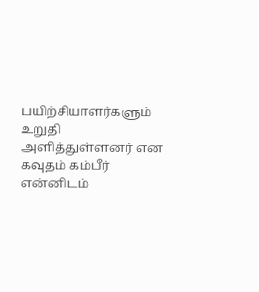பயிற்சியாளர்களும் உறுதி அளித்துள்ளனர் என கவுதம் கம்பீர் என்னிடம்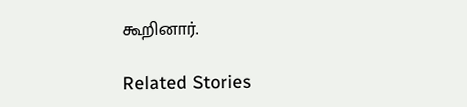கூறினார்.

Related Stories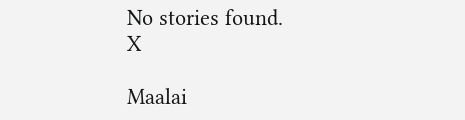No stories found.
X

Maalai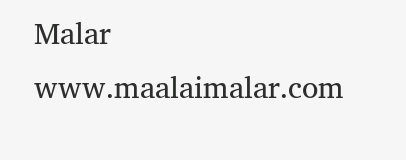Malar
www.maalaimalar.com